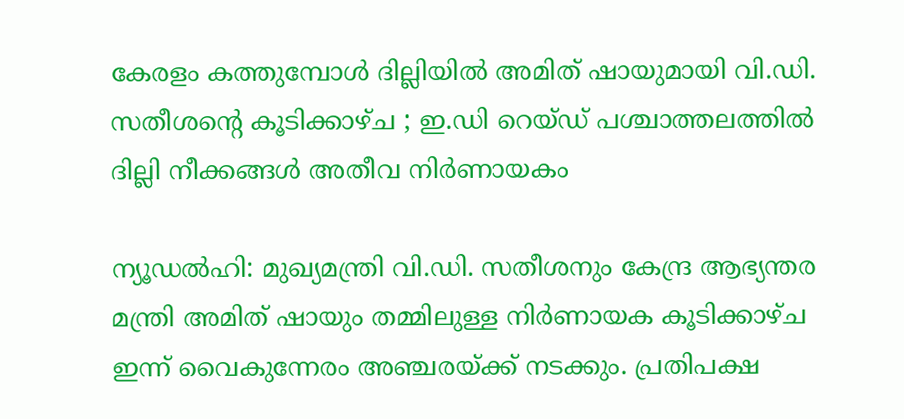കേരളം കത്തുമ്പോൾ ദില്ലിയിൽ അമിത് ഷായുമായി വി.ഡി. സതീശന്റെ കൂടിക്കാഴ്ച ; ഇ.ഡി റെയ്ഡ് പശ്ചാത്തലത്തിൽ ദില്ലി നീക്കങ്ങൾ അതീവ നിർണായകം

ന്യൂഡൽഹി: മുഖ്യമന്ത്രി വി.ഡി. സതീശനും കേന്ദ്ര ആഭ്യന്തര മന്ത്രി അമിത് ഷായും തമ്മിലുള്ള നിർണായക കൂടിക്കാഴ്ച ഇന്ന് വൈകുന്നേരം അഞ്ചരയ്ക്ക് നടക്കും. പ്രതിപക്ഷ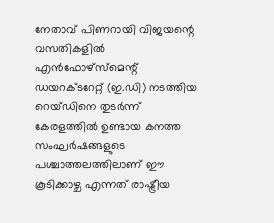നേതാവ് പിണറായി വിജയന്റെ വസതികളിൽ എൻഫോഴ്സ്മെന്റ് ഡയറക്ടറേറ്റ് (ഇ.ഡി) നടത്തിയ റെയ്ഡിനെ തുടർന്ന് കേരളത്തിൽ ഉണ്ടായ കനത്ത സംഘർഷങ്ങളുടെ പശ്ചാത്തലത്തിലാണ് ഈ കൂടിക്കാഴ്ച എന്നത് രാഷ്ട്രീയ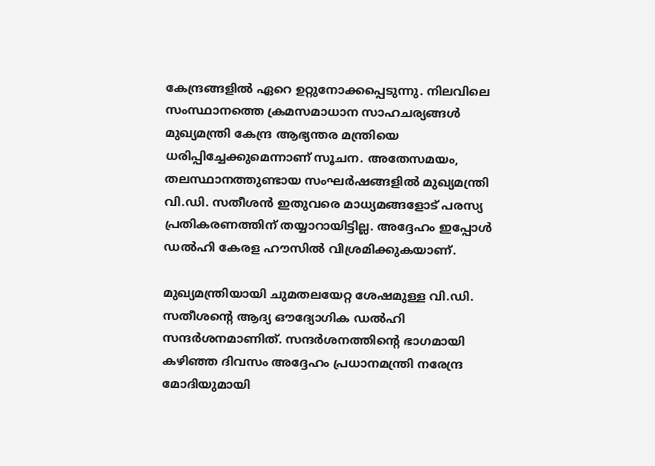കേന്ദ്രങ്ങളിൽ ഏറെ ഉറ്റുനോക്കപ്പെടുന്നു. നിലവിലെ സംസ്ഥാനത്തെ ക്രമസമാധാന സാഹചര്യങ്ങൾ മുഖ്യമന്ത്രി കേന്ദ്ര ആഭ്യന്തര മന്ത്രിയെ ധരിപ്പിച്ചേക്കുമെന്നാണ് സൂചന. അതേസമയം, തലസ്ഥാനത്തുണ്ടായ സംഘർഷങ്ങളിൽ മുഖ്യമന്ത്രി വി.ഡി. സതീശൻ ഇതുവരെ മാധ്യമങ്ങളോട് പരസ്യ പ്രതികരണത്തിന് തയ്യാറായിട്ടില്ല. അദ്ദേഹം ഇപ്പോൾ ഡൽഹി കേരള ഹൗസിൽ വിശ്രമിക്കുകയാണ്.

മുഖ്യമന്ത്രിയായി ചുമതലയേറ്റ ശേഷമുള്ള വി.ഡി. സതീശന്റെ ആദ്യ ഔദ്യോഗിക ഡൽഹി സന്ദർശനമാണിത്. സന്ദർശനത്തിന്റെ ഭാഗമായി കഴിഞ്ഞ ദിവസം അദ്ദേഹം പ്രധാനമന്ത്രി നരേന്ദ്ര മോദിയുമായി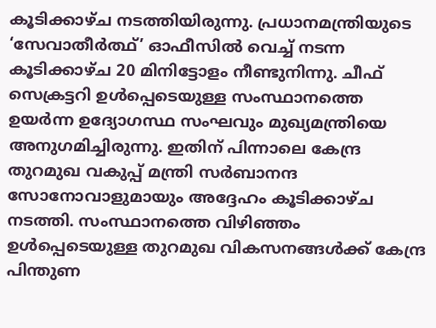കൂടിക്കാഴ്ച നടത്തിയിരുന്നു. പ്രധാനമന്ത്രിയുടെ ‘സേവാതീർത്ഥ്’ ഓഫീസിൽ വെച്ച് നടന്ന കൂടിക്കാഴ്ച 20 മിനിട്ടോളം നീണ്ടുനിന്നു. ചീഫ് സെക്രട്ടറി ഉൾപ്പെടെയുള്ള സംസ്ഥാനത്തെ ഉയർന്ന ഉദ്യോഗസ്ഥ സംഘവും മുഖ്യമന്ത്രിയെ അനുഗമിച്ചിരുന്നു. ഇതിന് പിന്നാലെ കേന്ദ്ര തുറമുഖ വകുപ്പ് മന്ത്രി സർബാനന്ദ സോനോവാളുമായും അദ്ദേഹം കൂടിക്കാഴ്ച നടത്തി. സംസ്ഥാനത്തെ വിഴിഞ്ഞം ഉൾപ്പെടെയുള്ള തുറമുഖ വികസനങ്ങൾക്ക് കേന്ദ്ര പിന്തുണ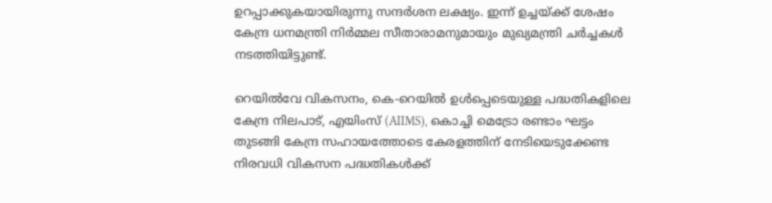ഉറപ്പാക്കുകയായിരുന്നു സന്ദർശന ലക്ഷ്യം. ഇന്ന് ഉച്ചയ്ക്ക് ശേഷം കേന്ദ്ര ധനമന്ത്രി നിർമ്മല സീതാരാമനുമായും മുഖ്യമന്ത്രി ചർച്ചകൾ നടത്തിയിട്ടുണ്ട്.

റെയിൽവേ വികസനം, കെ-റെയിൽ ഉൾപ്പെടെയുള്ള പദ്ധതികളിലെ കേന്ദ്ര നിലപാട്, എയിംസ് (AIIMS), കൊച്ചി മെട്രോ രണ്ടാം ഘട്ടം തുടങ്ങി കേന്ദ്ര സഹായത്തോടെ കേരളത്തിന് നേടിയെടുക്കേണ്ട നിരവധി വികസന പദ്ധതികൾക്ക്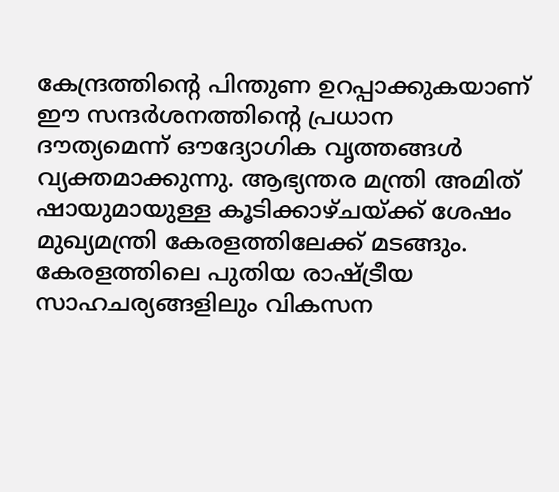കേന്ദ്രത്തിന്റെ പിന്തുണ ഉറപ്പാക്കുകയാണ് ഈ സന്ദർശനത്തിന്റെ പ്രധാന ദൗത്യമെന്ന് ഔദ്യോഗിക വൃത്തങ്ങൾ വ്യക്തമാക്കുന്നു. ആഭ്യന്തര മന്ത്രി അമിത് ഷായുമായുള്ള കൂടിക്കാഴ്ചയ്ക്ക് ശേഷം മുഖ്യമന്ത്രി കേരളത്തിലേക്ക് മടങ്ങും. കേരളത്തിലെ പുതിയ രാഷ്ട്രീയ സാഹചര്യങ്ങളിലും വികസന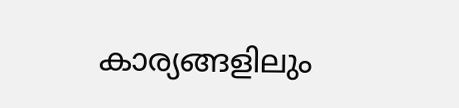കാര്യങ്ങളിലും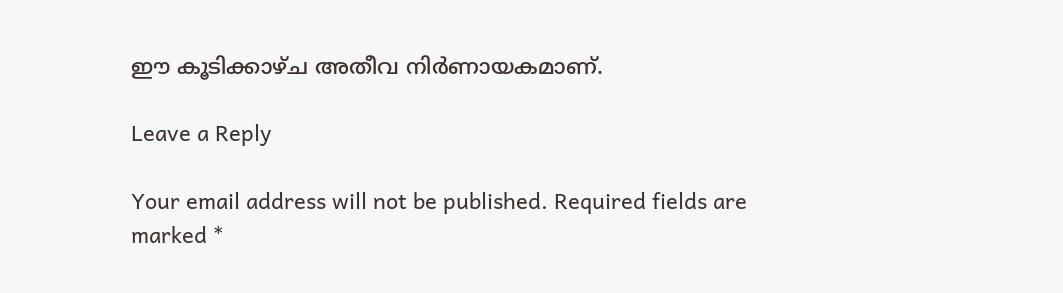ഈ കൂടിക്കാഴ്ച അതീവ നിർണായകമാണ്.

Leave a Reply

Your email address will not be published. Required fields are marked *